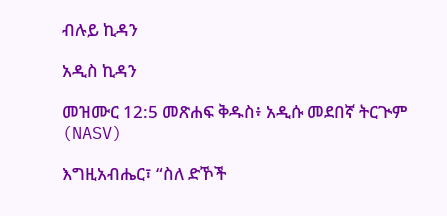ብሉይ ኪዳን

አዲስ ኪዳን

መዝሙር 12:5 መጽሐፍ ቅዱስ፥ አዲሱ መደበኛ ትርጒም (NASV)

እግዚአብሔር፣ “ስለ ድኾች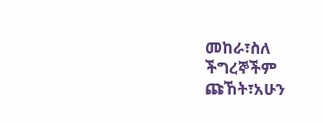መከራ፣ስለ ችግረኞችም ጩኸት፣አሁን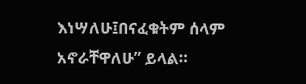እነሣለሁ፤በናፈቁትም ሰላም አኖራቸዋለሁ” ይላል።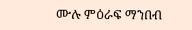ሙሉ ምዕራፍ ማንበብ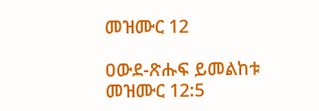መዝሙር 12

ዐውደ-ጽሑፍ ይመልከቱ መዝሙር 12:5